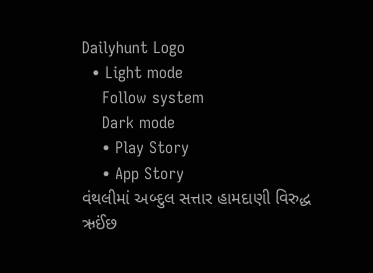Dailyhunt Logo
  • Light mode
    Follow system
    Dark mode
    • Play Story
    • App Story
વંથલીમાં અબ્દુલ સત્તાર હામદાણી વિરુદ્ધ ઋઈંછ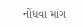નોંધવા માંગ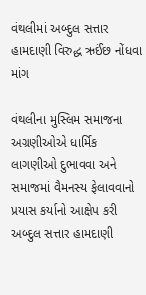વંથલીમાં અબ્દુલ સત્તાર હામદાણી વિરુદ્ધ ઋઈંછ નોંધવા માંગ

વંથલીના મુસ્લિમ સમાજના અગ્રણીઓએ ધાર્મિક લાગણીઓ દુભાવવા અને સમાજમાં વૈમનસ્ય ફેલાવવાનો પ્રયાસ કર્યાનો આક્ષેપ કરી અબ્દુલ સત્તાર હામદાણી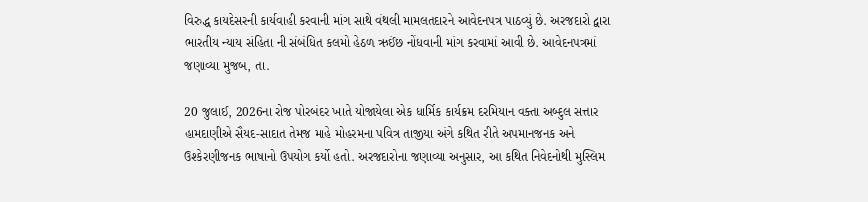વિરુદ્ધ કાયદેસરની કાર્યવાહી કરવાની માંગ સાથે વંથલી મામલતદારને આવેદનપત્ર પાઠવ્યું છે. અરજદારો દ્વારા ભારતીય ન્યાય સંહિતા ની સંબંધિત કલમો હેઠળ ઋઈંછ નોંધવાની માંગ કરવામાં આવી છે. આવેદનપત્રમાં જણાવ્યા મુજબ, તા.

20 જુલાઈ, 2026ના રોજ પોરબંદર ખાતે યોજાયેલા એક ધાર્મિક કાર્યક્રમ દરમિયાન વક્તા અબ્દુલ સત્તાર હામદાણીએ સૈયદ-સાદાત તેમજ માહે મોહરમના પવિત્ર તાજીયા અંગે કથિત રીતે અપમાનજનક અને ઉશ્કેરણીજનક ભાષાનો ઉપયોગ કર્યો હતો. અરજદારોના જણાવ્યા અનુસાર, આ કથિત નિવેદનોથી મુસ્લિમ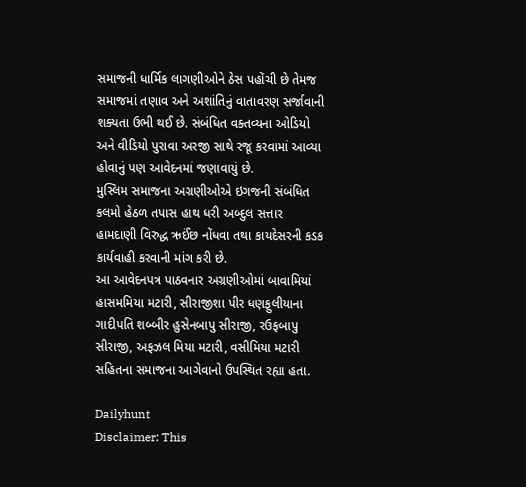સમાજની ધાર્મિક લાગણીઓને ઠેસ પહોંચી છે તેમજ સમાજમાં તણાવ અને અશાંતિનું વાતાવરણ સર્જાવાની શક્યતા ઉભી થઈ છે. સંબંધિત વક્તવ્યના ઓડિયો અને વીડિયો પુરાવા અરજી સાથે રજૂ કરવામાં આવ્યા હોવાનું પણ આવેદનમાં જણાવાયું છે.
મુસ્લિમ સમાજના અગ્રણીઓએ ઇગજની સંબંધિત કલમો હેઠળ તપાસ હાથ ધરી અબ્દુલ સત્તાર હામદાણી વિરુદ્ધ ઋઈંછ નોંધવા તથા કાયદેસરની કડક કાર્યવાહી કરવાની માંગ કરી છે.
આ આવેદનપત્ર પાઠવનાર અગ્રણીઓમાં બાવામિયાં હાસમમિયા મટારી, સીરાજીશા પીર ધણફુલીયાના ગાદીપતિ શબ્બીર હુસેનબાપુ સીરાજી, રઉફબાપુ સીરાજી, અફઝલ મિયા મટારી, વસીમિયા મટારી સહિતના સમાજના આગેવાનો ઉપસ્થિત રહ્યા હતા.

Dailyhunt
Disclaimer: This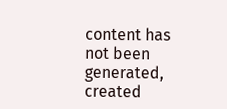content has not been generated, created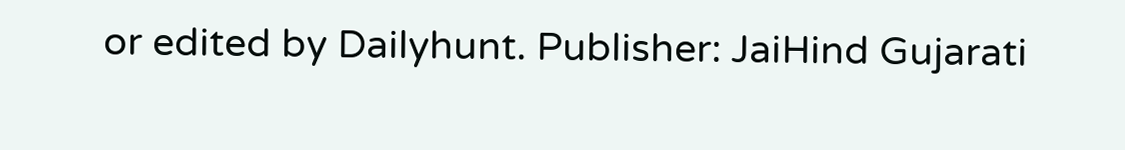or edited by Dailyhunt. Publisher: JaiHind Gujarati